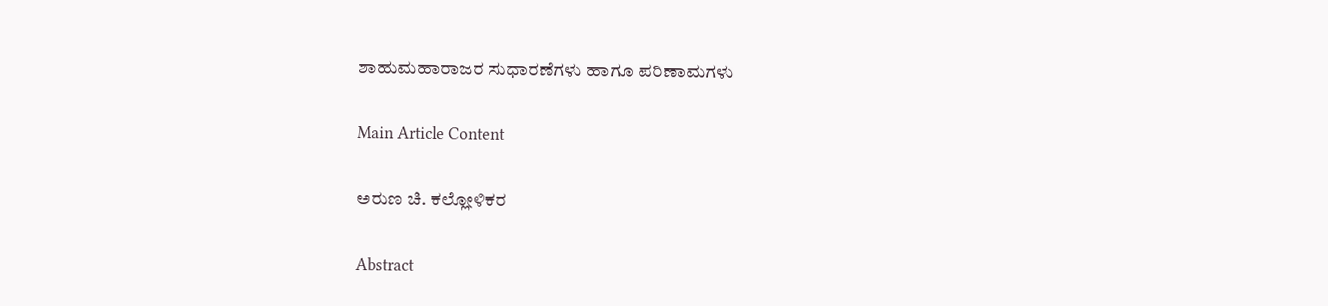ಶಾಹುಮಹಾರಾಜರ ಸುಧಾರಣೆಗಳು ಹಾಗೂ ಪರಿಣಾಮಗಳು

Main Article Content

ಅರುಣ ಚಿ. ಕಲ್ಲೋಳಿಕರ

Abstract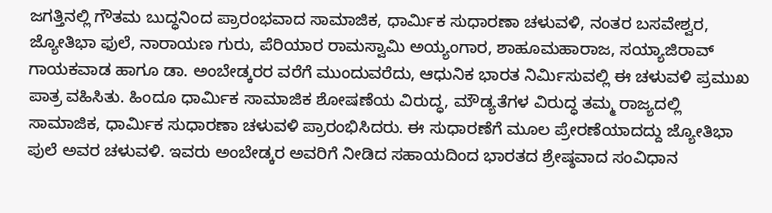ಜಗತ್ತಿನಲ್ಲಿ ಗೌತಮ ಬುದ್ಧನಿಂದ ಪ್ರಾರಂಭವಾದ ಸಾಮಾಜಿಕ, ಧಾರ್ಮಿಕ ಸುಧಾರಣಾ ಚಳುವಳಿ, ನಂತರ ಬಸವೇಶ್ವರ, ಜ್ಯೋತಿಭಾ ಫುಲೆ, ನಾರಾಯಣ ಗುರು, ಪೆರಿಯಾರ ರಾಮಸ್ವಾಮಿ ಅಯ್ಯಂಗಾರ, ಶಾಹೂಮಹಾರಾಜ, ಸಯ್ಯಾಜಿರಾವ್ ಗಾಯಕವಾಡ ಹಾಗೂ ಡಾ. ಅಂಬೇಡ್ಕರರ ವರೆಗೆ ಮುಂದುವರೆದು, ಆಧುನಿಕ ಭಾರತ ನಿರ್ಮಿಸುವಲ್ಲಿ ಈ ಚಳುವಳಿ ಪ್ರಮುಖ ಪಾತ್ರ ವಹಿಸಿತು. ಹಿಂದೂ ಧಾರ್ಮಿಕ ಸಾಮಾಜಿಕ ಶೋಷಣೆಯ ವಿರುದ್ಧ, ಮೌಡ್ಯತೆಗಳ ವಿರುದ್ಧ ತಮ್ಮ ರಾಜ್ಯದಲ್ಲಿ ಸಾಮಾಜಿಕ, ಧಾರ್ಮಿಕ ಸುಧಾರಣಾ ಚಳುವಳಿ ಪ್ರಾರಂಭಿಸಿದರು. ಈ ಸುಧಾರಣೆಗೆ ಮೂಲ ಪ್ರೇರಣೆಯಾದದ್ದು ಜ್ಯೋತಿಭಾ ಪುಲೆ ಅವರ ಚಳುವಳಿ. ಇವರು ಅಂಬೇಡ್ಕರ ಅವರಿಗೆ ನೀಡಿದ ಸಹಾಯದಿಂದ ಭಾರತದ ಶ್ರೇಷ್ಠವಾದ ಸಂವಿಧಾನ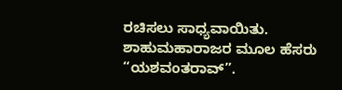ರಚಿಸಲು ಸಾಧ್ಯವಾಯಿತು. ಶಾಹುಮಹಾರಾಜರ ಮೂಲ ಹೆಸರು “ಯಶವಂತರಾವ್”.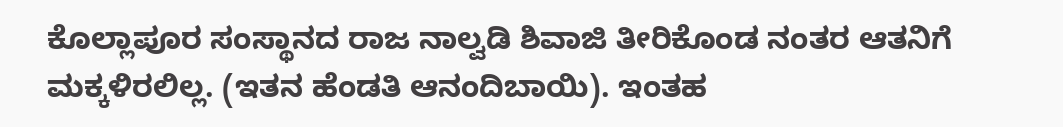ಕೊಲ್ಲಾಪೂರ ಸಂಸ್ಥಾನದ ರಾಜ ನಾಲ್ವಡಿ ಶಿವಾಜಿ ತೀರಿಕೊಂಡ ನಂತರ ಆತನಿಗೆ ಮಕ್ಕಳಿರಲಿಲ್ಲ. (ಇತನ ಹೆಂಡತಿ ಆನಂದಿಬಾಯಿ). ಇಂತಹ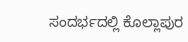ಸಂದರ್ಭದಲ್ಲಿ ಕೊಲ್ಲಾಪುರ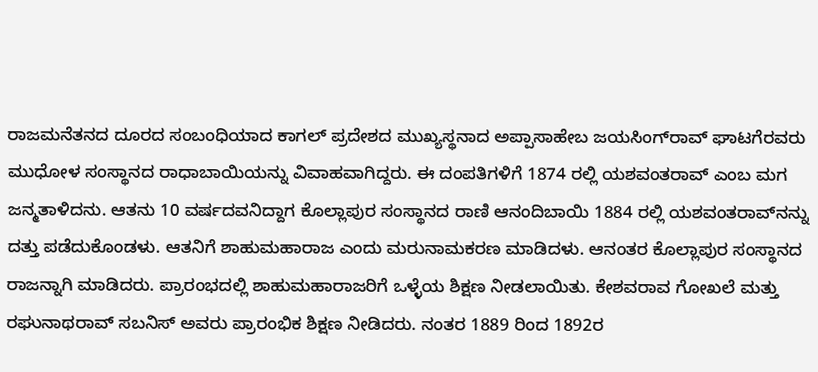ರಾಜಮನೆತನದ ದೂರದ ಸಂಬಂಧಿಯಾದ ಕಾಗಲ್ ಪ್ರದೇಶದ ಮುಖ್ಯಸ್ಥನಾದ ಅಪ್ಪಾಸಾಹೇಬ ಜಯಸಿಂಗ್‌ರಾವ್ ಘಾಟಗೆರವರು ಮುಧೋಳ ಸಂಸ್ಥಾನದ ರಾಧಾಬಾಯಿಯನ್ನು ವಿವಾಹವಾಗಿದ್ದರು. ಈ ದಂಪತಿಗಳಿಗೆ 1874 ರಲ್ಲಿ ಯಶವಂತರಾವ್ ಎಂಬ ಮಗ ಜನ್ಮತಾಳಿದನು. ಆತನು 10 ವರ್ಷದವನಿದ್ದಾಗ ಕೊಲ್ಲಾಪುರ ಸಂಸ್ಥಾನದ ರಾಣಿ ಆನಂದಿಬಾಯಿ 1884 ರಲ್ಲಿ ಯಶವಂತರಾವ್‌ನನ್ನು ದತ್ತು ಪಡೆದುಕೊಂಡಳು. ಆತನಿಗೆ ಶಾಹುಮಹಾರಾಜ ಎಂದು ಮರುನಾಮಕರಣ ಮಾಡಿದಳು. ಆನಂತರ ಕೊಲ್ಲಾಪುರ ಸಂಸ್ಥಾನದ ರಾಜನ್ನಾಗಿ ಮಾಡಿದರು. ಪ್ರಾರಂಭದಲ್ಲಿ ಶಾಹುಮಹಾರಾಜರಿಗೆ ಒಳ್ಳೆಯ ಶಿಕ್ಷಣ ನೀಡಲಾಯಿತು. ಕೇಶವರಾವ ಗೋಖಲೆ ಮತ್ತು ರಘುನಾಥರಾವ್ ಸಬನಿಸ್ ಅವರು ಪ್ರಾರಂಭಿಕ ಶಿಕ್ಷಣ ನೀಡಿದರು. ನಂತರ 1889 ರಿಂದ 1892ರ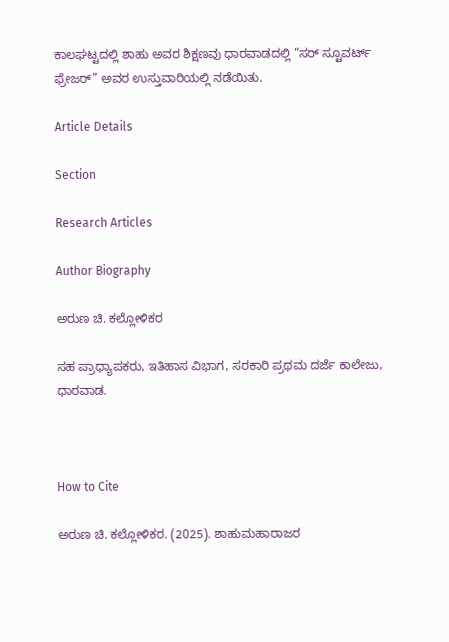ಕಾಲಘಟ್ಟದಲ್ಲಿ ಶಾಹು ಅವರ ಶಿಕ್ಷಣವು ಧಾರವಾಡದಲ್ಲಿ “ಸರ್ ಸ್ಟೂವರ್ಟ್ ಫ್ರೇಜರ್” ಅವರ ಉಸ್ತುವಾರಿಯಲ್ಲಿ ನಡೆಯಿತು.

Article Details

Section

Research Articles

Author Biography

ಅರುಣ ಚಿ. ಕಲ್ಲೋಳಿಕರ

ಸಹ ಪ್ರಾಧ್ಯಾಪಕರು, ಇತಿಹಾಸ ವಿಭಾಗ, ಸರಕಾರಿ ಪ್ರಥಮ ದರ್ಜೆ ಕಾಲೇಜು, ಧಾರವಾಡ.



How to Cite

ಅರುಣ ಚಿ. ಕಲ್ಲೋಳಿಕರ. (2025). ಶಾಹುಮಹಾರಾಜರ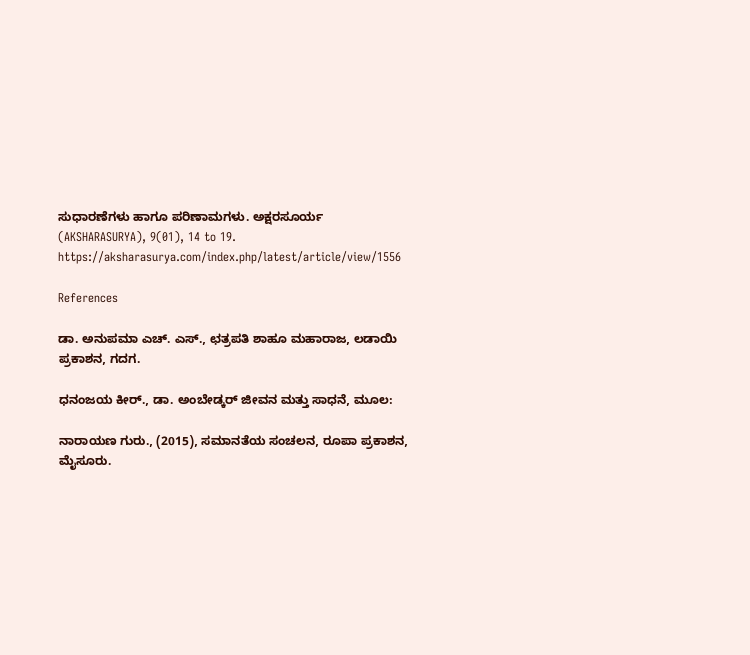ಸುಧಾರಣೆಗಳು ಹಾಗೂ ಪರಿಣಾಮಗಳು. ಅಕ್ಷರಸೂರ್ಯ (AKSHARASURYA), 9(01), 14 to 19. https://aksharasurya.com/index.php/latest/article/view/1556

References

ಡಾ. ಅನುಪಮಾ ಎಚ್. ಎಸ್., ಛತ್ರಪತಿ ಶಾಹೂ ಮಹಾರಾಜ, ಲಡಾಯಿ ಪ್ರಕಾಶನ, ಗದಗ.

ಧನಂಜಯ ಕೀರ್., ಡಾ. ಅಂಬೇಡ್ಕರ್ ಜೀವನ ಮತ್ತು ಸಾಧನೆ, ಮೂಲ:

ನಾರಾಯಣ ಗುರು., (2015), ಸಮಾನತೆಯ ಸಂಚಲನ, ರೂಪಾ ಪ್ರಕಾಶನ, ಮೈಸೂರು.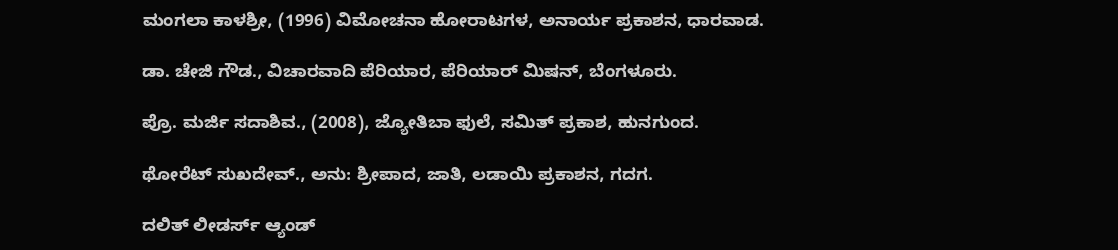ಮಂಗಲಾ ಕಾಳಶ್ರೀ, (1996) ವಿಮೋಚನಾ ಹೋರಾಟಗಳ, ಅನಾರ್ಯ ಪ್ರಕಾಶನ, ಧಾರವಾಡ.

ಡಾ. ಚೇಜಿ ಗೌಡ., ವಿಚಾರವಾದಿ ಪೆರಿಯಾರ, ಪೆರಿಯಾರ್ ಮಿಷನ್, ಬೆಂಗಳೂರು.

ಪ್ರೊ. ಮರ್ಜಿ ಸದಾಶಿವ., (2008), ಜ್ಯೋತಿಬಾ ಫುಲೆ, ಸಮಿತ್ ಪ್ರಕಾಶ, ಹುನಗುಂದ.

ಥೋರೆಟ್ ಸುಖದೇವ್., ಅನು: ಶ್ರೀಪಾದ, ಜಾತಿ, ಲಡಾಯಿ ಪ್ರಕಾಶನ, ಗದಗ.

ದಲಿತ್ ಲೀಡರ್ಸ್ ಆ್ಯಂಡ್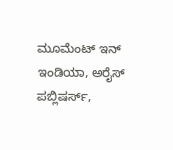ಮೂಮೆಂಟ್ ಇನ್ ಇಂಡಿಯಾ, ಅರೈಸ್ ಪಬ್ಲಿಷರ್ಸ್,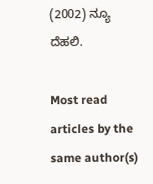(2002) ನ್ಯೂ ದೆಹಲಿ.

Most read articles by the same author(s)